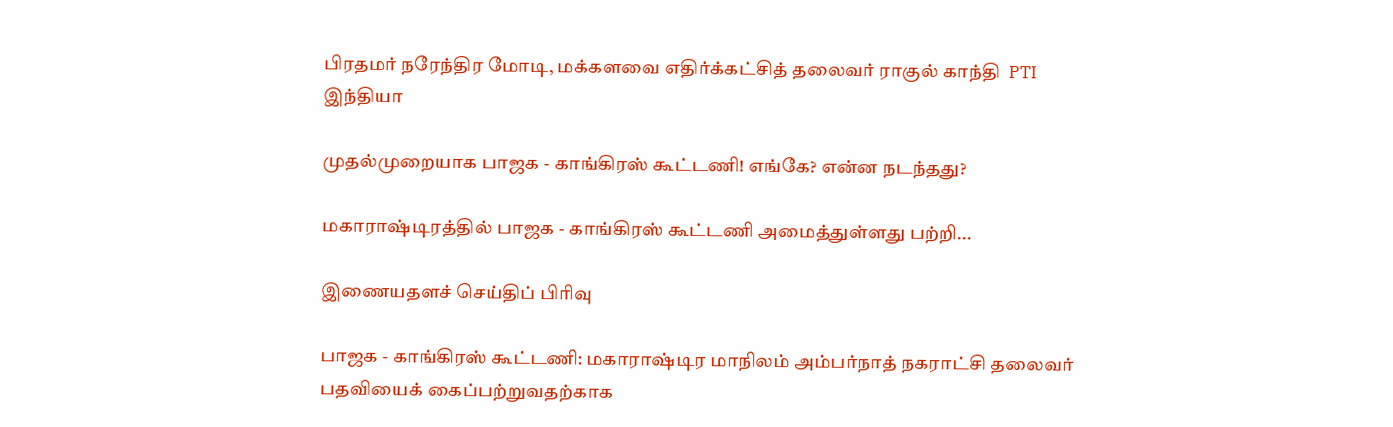பிரதமர் நரேந்திர மோடி, மக்களவை எதிர்க்கட்சித் தலைவர் ராகுல் காந்தி  PTI
இந்தியா

முதல்முறையாக பாஜக - காங்கிரஸ் கூட்டணி! எங்கே? என்ன நடந்தது?

மகாராஷ்டிரத்தில் பாஜக - காங்கிரஸ் கூட்டணி அமைத்துள்ளது பற்றி...

இணையதளச் செய்திப் பிரிவு

பாஜக - காங்கிரஸ் கூட்டணி: மகாராஷ்டிர மாநிலம் அம்பர்நாத் நகராட்சி தலைவர் பதவியைக் கைப்பற்றுவதற்காக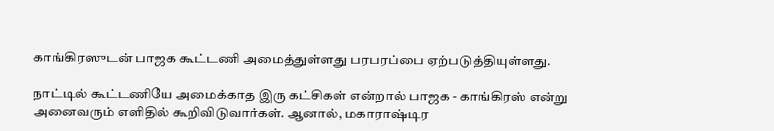காங்கிரஸுடன் பாஜக கூட்டணி அமைத்துள்ளது பரபரப்பை ஏற்படுத்தியுள்ளது.

நாட்டில் கூட்டணியே அமைக்காத இரு கட்சிகள் என்றால் பாஜக - காங்கிரஸ் என்று அனைவரும் எளிதில் கூறிவிடுவார்கள். ஆனால், மகாராஷ்டிர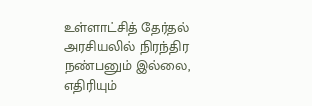உள்ளாட்சித் தேர்தல் அரசியலில் நிரந்திர நண்பனும் இல்லை, எதிரியும்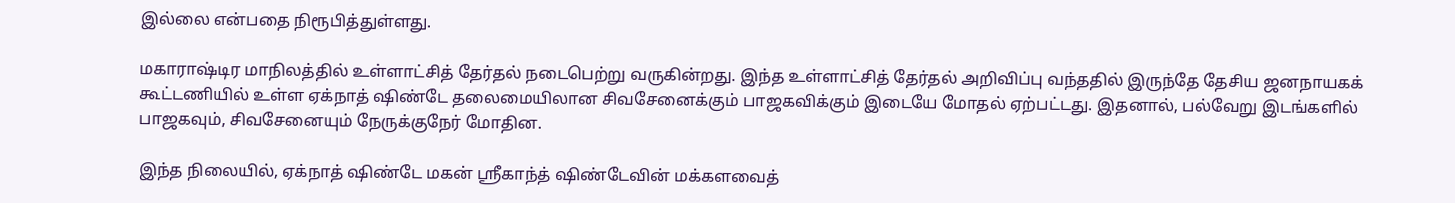இல்லை என்பதை நிரூபித்துள்ளது.

மகாராஷ்டிர மாநிலத்தில் உள்ளாட்சித் தேர்தல் நடைபெற்று வருகின்றது. இந்த உள்ளாட்சித் தேர்தல் அறிவிப்பு வந்ததில் இருந்தே தேசிய ஜனநாயகக் கூட்டணியில் உள்ள ஏக்நாத் ஷிண்டே தலைமையிலான சிவசேனைக்கும் பாஜகவிக்கும் இடையே மோதல் ஏற்பட்டது. இதனால், பல்வேறு இடங்களில் பாஜகவும், சிவசேனையும் நேருக்குநேர் மோதின.

இந்த நிலையில், ஏக்நாத் ஷிண்டே மகன் ஸ்ரீகாந்த் ஷிண்டேவின் மக்களவைத்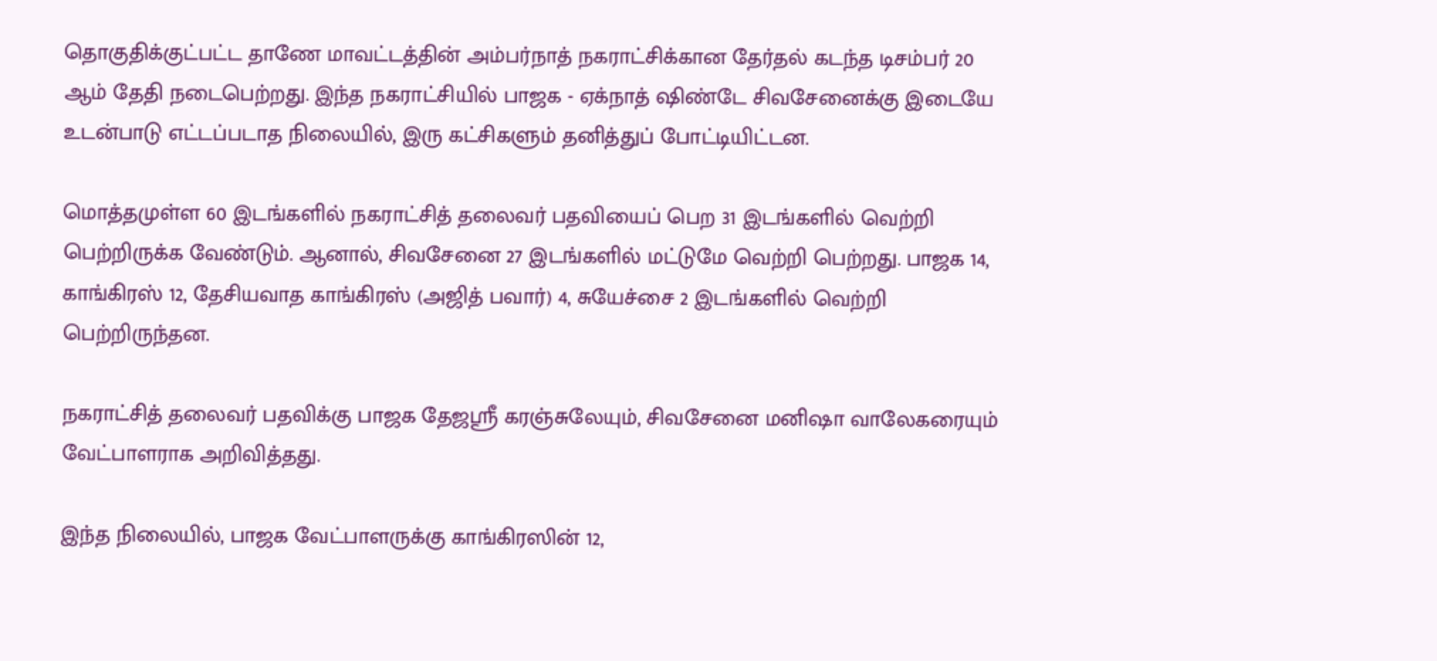தொகுதிக்குட்பட்ட தாணே மாவட்டத்தின் அம்பர்நாத் நகராட்சிக்கான தேர்தல் கடந்த டிசம்பர் 20 ஆம் தேதி நடைபெற்றது. இந்த நகராட்சியில் பாஜக - ஏக்நாத் ஷிண்டே சிவசேனைக்கு இடையே உடன்பாடு எட்டப்படாத நிலையில், இரு கட்சிகளும் தனித்துப் போட்டியிட்டன.

மொத்தமுள்ள 60 இடங்களில் நகராட்சித் தலைவர் பதவியைப் பெற 31 இடங்களில் வெற்றி பெற்றிருக்க வேண்டும். ஆனால், சிவசேனை 27 இடங்களில் மட்டுமே வெற்றி பெற்றது. பாஜக 14, காங்கிரஸ் 12, தேசியவாத காங்கிரஸ் (அஜித் பவார்) 4, சுயேச்சை 2 இடங்களில் வெற்றி பெற்றிருந்தன.

நகராட்சித் தலைவர் பதவிக்கு பாஜக தேஜஸ்ரீ கரஞ்சுலேயும், சிவசேனை மனிஷா வாலேகரையும் வேட்பாளராக அறிவித்தது.

இந்த நிலையில், பாஜக வேட்பாளருக்கு காங்கிரஸின் 12,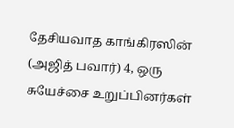தேசியவாத காங்கிரஸின் (அஜித் பவார்) 4, ஒரு சுயேச்சை உறுப்பினர்கள்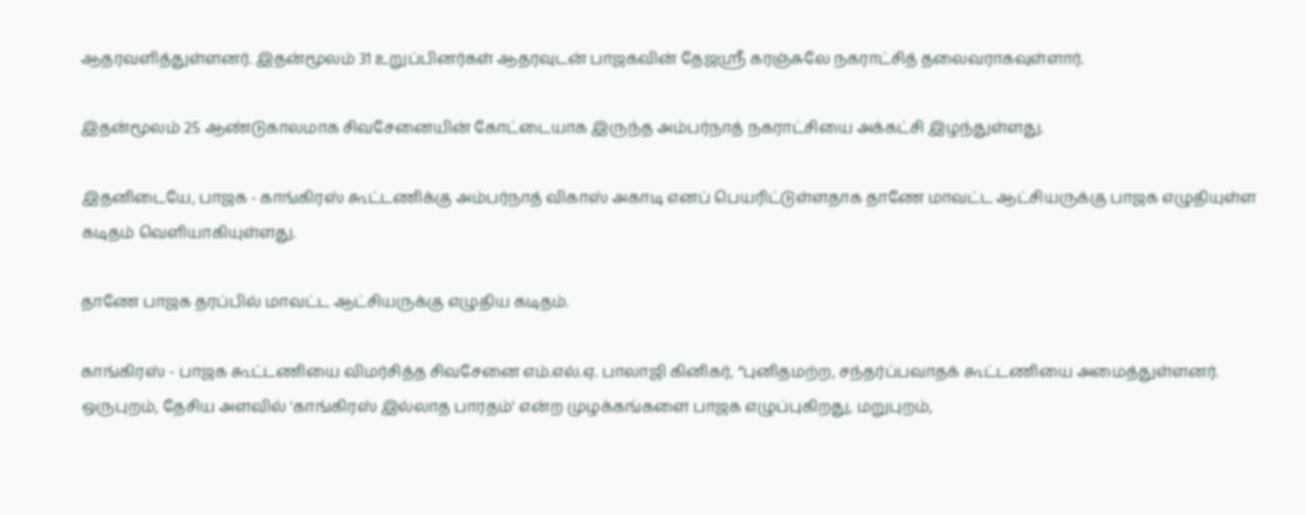ஆதரவளித்துள்ளனர். இதன்மூலம் 31 உறுப்பினர்கள் ஆதரவுடன் பாஜகவின் தேஜஸ்ரீ கரஞ்சுலே நகராட்சித் தலைவராகவுள்ளார்.

இதன்மூலம் 25 ஆண்டுகாலமாக சிவசேனையின் கோட்டையாக இருந்த அம்பர்நாத் நகராட்சியை அக்கட்சி இழந்துள்ளது.

இதனிடையே, பாஜக - காங்கிரஸ் கூட்டணிக்கு அம்பர்நாத் விகாஸ் அகாடி எனப் பெயரிட்டுள்ளதாக தாணே மாவட்ட ஆட்சியருக்கு பாஜக எழுதியுள்ள கடிதம் வெளியாகியுள்ளது.

தாணே பாஜக தரப்பில் மாவட்ட ஆட்சியருக்கு எழுதிய கடிதம்.

காங்கிரஸ் - பாஜக கூட்டணியை விமர்சித்த சிவசேனை எம்.எல்.ஏ. பாலாஜி கினிகர், “புனிதமற்ற, சந்தர்ப்பவாதக் கூட்டணியை அமைத்துள்ளனர். ஒருபுறம், தேசிய அளவில் 'காங்கிரஸ் இல்லாத பாரதம்' என்ற முழக்கங்களை பாஜக எழுப்புகிறது, மறுபுறம்,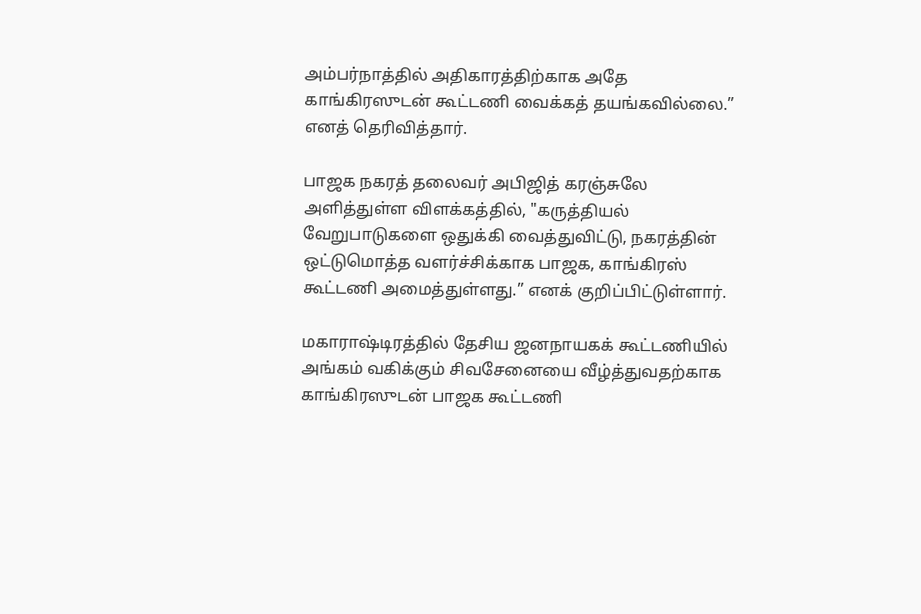அம்பர்நாத்தில் அதிகாரத்திற்காக அதே காங்கிரஸுடன் கூட்டணி வைக்கத் தயங்கவில்லை.” எனத் தெரிவித்தார்.

பாஜக நகரத் தலைவர் அபிஜித் கரஞ்சுலே அளித்துள்ள விளக்கத்தில், "கருத்தியல் வேறுபாடுகளை ஒதுக்கி வைத்துவிட்டு, நகரத்தின் ஒட்டுமொத்த வளர்ச்சிக்காக பாஜக, காங்கிரஸ் கூட்டணி அமைத்துள்ளது.” எனக் குறிப்பிட்டுள்ளார்.

மகாராஷ்டிரத்தில் தேசிய ஜனநாயகக் கூட்டணியில் அங்கம் வகிக்கும் சிவசேனையை வீழ்த்துவதற்காக காங்கிரஸுடன் பாஜக கூட்டணி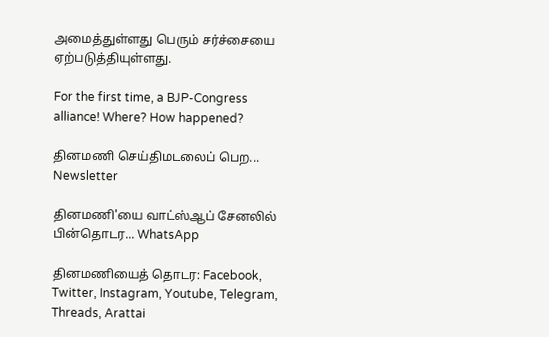அமைத்துள்ளது பெரும் சர்ச்சையை ஏற்படுத்தியுள்ளது.

For the first time, a BJP-Congress alliance! Where? How happened?

தினமணி செய்திமடலைப் பெற... Newsletter

தினமணி'யை வாட்ஸ்ஆப் சேனலில் பின்தொடர... WhatsApp

தினமணியைத் தொடர: Facebook, Twitter, Instagram, Youtube, Telegram, Threads, Arattai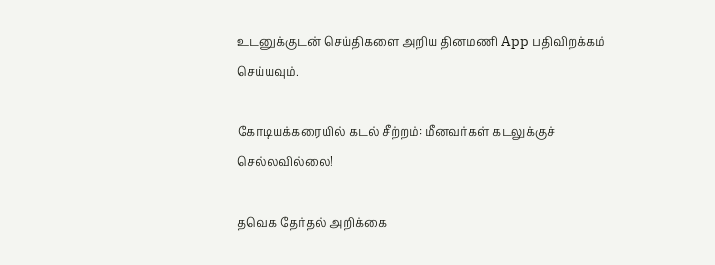உடனுக்குடன் செய்திகளை அறிய தினமணி App பதிவிறக்கம் செய்யவும்.

கோடியக்கரையில் கடல் சீற்றம்: மீனவர்கள் கடலுக்குச் செல்லவில்லை!

தவெக தேர்தல் அறிக்கை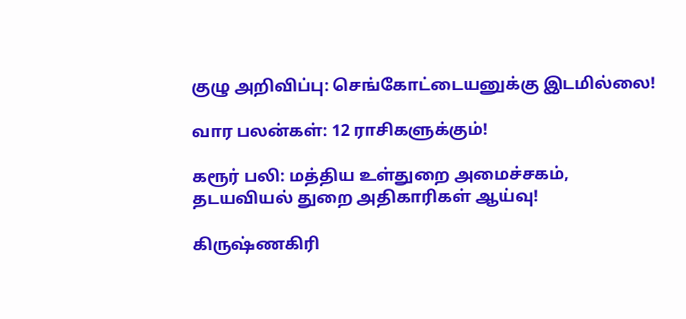குழு அறிவிப்பு: செங்கோட்டையனுக்கு இடமில்லை!

வார பலன்கள்: 12 ராசிகளுக்கும்!

கரூர் பலி: மத்திய உள்துறை அமைச்சகம், தடயவியல் துறை அதிகாரிகள் ஆய்வு!

கிருஷ்ணகிரி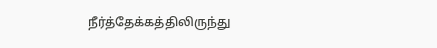நீர்த்தேக்கத்திலிருந்து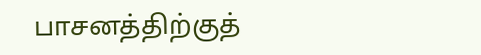பாசனத்திற்குத்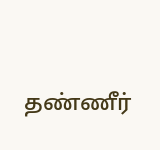தண்ணீர்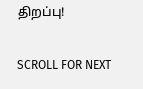திறப்பு!

SCROLL FOR NEXT